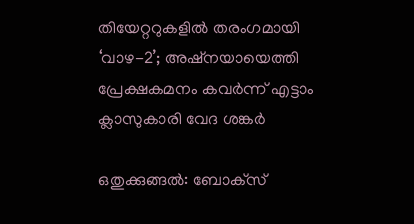തിയേറ്ററുകളിൽ തരംഗമായി ‘വാഴ-2’; അഷ്നയായെത്തി പ്രേക്ഷകമനം കവർന്ന് എട്ടാം ക്ലാസുകാരി വേദ ശങ്കർ

ഒതുക്കുങ്ങൽ: ബോക്‌സ്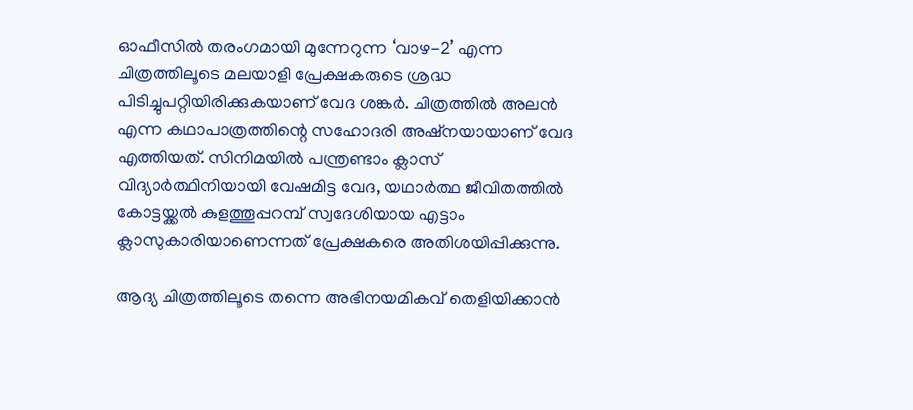ഓഫീസിൽ തരംഗമായി മുന്നേറുന്ന ‘വാഴ-2’ എന്ന ചിത്രത്തിലൂടെ മലയാളി പ്രേക്ഷകരുടെ ശ്രദ്ധ പിടിച്ചുപറ്റിയിരിക്കുകയാണ് വേദ ശങ്കർ. ചിത്രത്തിൽ അലൻ എന്ന കഥാപാത്രത്തിന്റെ സഹോദരി അഷ്നയായാണ് വേദ എത്തിയത്. സിനിമയിൽ പന്ത്രണ്ടാം ക്ലാസ് വിദ്യാർത്ഥിനിയായി വേഷമിട്ട വേദ, യഥാർത്ഥ ജീവിതത്തിൽ കോട്ടയ്ക്കൽ കുളത്തൂപ്പറമ്പ് സ്വദേശിയായ എട്ടാം ക്ലാസുകാരിയാണെന്നത് പ്രേക്ഷകരെ അതിശയിപ്പിക്കുന്നു.

ആദ്യ ചിത്രത്തിലൂടെ തന്നെ അഭിനയമികവ് തെളിയിക്കാൻ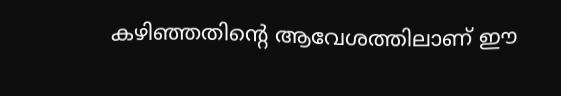കഴിഞ്ഞതിന്റെ ആവേശത്തിലാണ് ഈ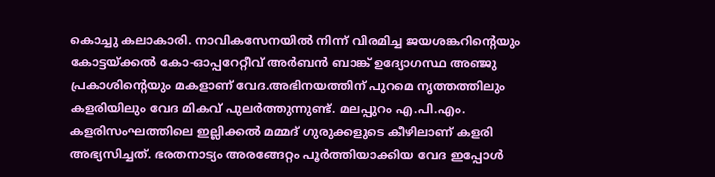കൊച്ചു കലാകാരി. നാവികസേനയിൽ നിന്ന് വിരമിച്ച ജയശങ്കറിന്റെയും കോട്ടയ്ക്കൽ കോ-ഓപ്പറേറ്റീവ് അർബൻ ബാങ്ക് ഉദ്യോഗസ്ഥ അഞ്ജു പ്രകാശിന്റെയും മകളാണ് വേദ.അഭിനയത്തിന് പുറമെ നൃത്തത്തിലും കളരിയിലും വേദ മികവ് പുലർത്തുന്നുണ്ട്. മലപ്പുറം എ.പി.എം. കളരിസംഘത്തിലെ ഇല്ലിക്കൽ മമ്മദ് ഗുരുക്കളുടെ കീഴിലാണ് കളരി അഭ്യസിച്ചത്. ഭരതനാട്യം അരങ്ങേറ്റം പൂർത്തിയാക്കിയ വേദ ഇപ്പോൾ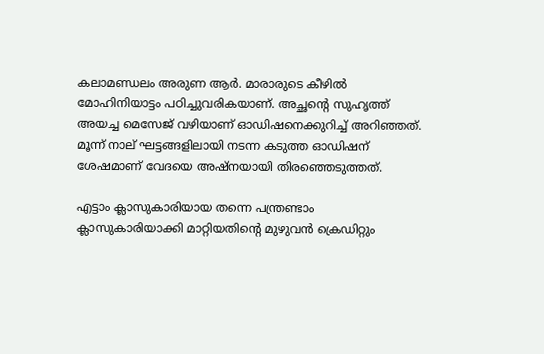കലാമണ്ഡലം അരുണ ആർ. മാരാരുടെ കീഴിൽ മോഹിനിയാട്ടം പഠിച്ചുവരികയാണ്. അച്ഛന്റെ സുഹൃത്ത് അയച്ച മെസേജ് വഴിയാണ് ഓഡിഷനെക്കുറിച്ച് അറിഞ്ഞത്. മൂന്ന് നാല് ഘട്ടങ്ങളിലായി നടന്ന കടുത്ത ഓഡിഷന് ശേഷമാണ് വേദയെ അഷ്നയായി തിരഞ്ഞെടുത്തത്.

എട്ടാം ക്ലാസുകാരിയായ തന്നെ പന്ത്രണ്ടാം ക്ലാസുകാരിയാക്കി മാറ്റിയതിന്റെ മുഴുവൻ ക്രെഡിറ്റും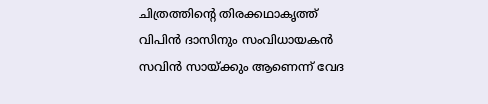ചിത്രത്തിന്റെ തിരക്കഥാകൃത്ത് വിപിൻ ദാസിനും സംവിധായകൻ സവിൻ സായ്ക്കും ആണെന്ന് വേദ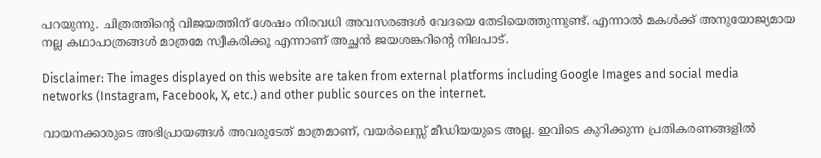പറയുന്നു. ചിത്രത്തിന്റെ വിജയത്തിന് ശേഷം നിരവധി അവസരങ്ങൾ വേദയെ തേടിയെത്തുന്നുണ്ട്. എന്നാൽ മകൾക്ക് അനുയോജ്യമായ നല്ല കഥാപാത്രങ്ങൾ മാത്രമേ സ്വീകരിക്കൂ എന്നാണ് അച്ഛൻ ജയശങ്കറിന്റെ നിലപാട്.

Disclaimer: The images displayed on this website are taken from external platforms including Google Images and social media networks (Instagram, Facebook, X, etc.) and other public sources on the internet.

വായനക്കാരുടെ അഭിപ്രായങ്ങള്‍ അവരുടേത് മാത്രമാണ്, വയർലെസ്സ് മീഡിയയുടെ അല്ല. ഇവിടെ കുറിക്കുന്ന പ്രതികരണങ്ങളിൽ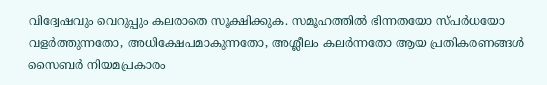വിദ്വേഷവും വെറുപ്പും കലരാതെ സൂക്ഷിക്കുക. സമൂഹത്തിൽ ഭിന്നതയോ സ്‌പർധയോ വളർത്തുന്നതോ, അധിക്ഷേപമാകുന്നതോ, അശ്ലീലം കലർന്നതോ ആയ പ്രതികരണങ്ങൾ സൈബർ നിയമപ്രകാരം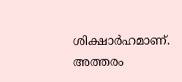ശിക്ഷാർഹമാണ്. അത്തരം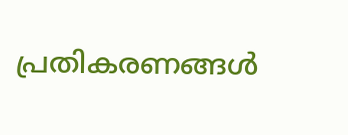പ്രതികരണങ്ങൾ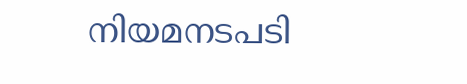നിയമനടപടി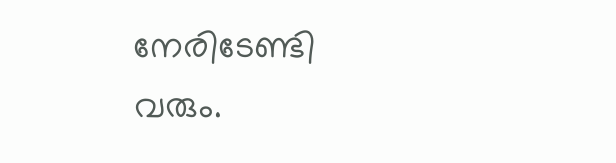നേരിടേണ്ടി വരും.